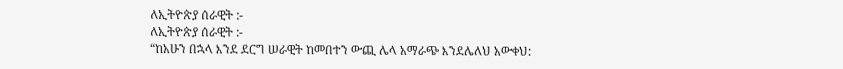ለኢትዮጵያ ሰራዊት :-
ለኢትዮጵያ ሰራዊት :-
“ከአሁን በኋላ እንደ ደርግ ሠራዊት ከመበተን ውጪ ሌላ አማራጭ እንደሌለህ አውቀህ: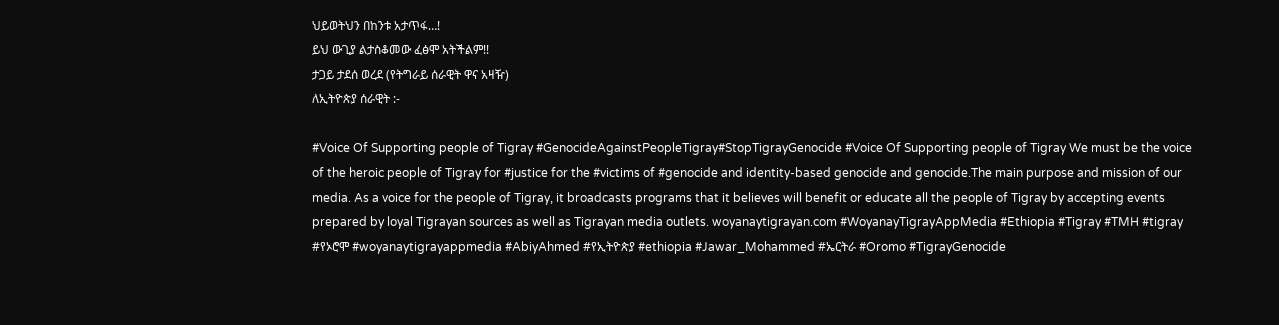ህይወትህን በከንቱ አታጥፋ…!
ይህ ውጊያ ልታስቆመው ፈፅሞ አትችልም!!
ታጋይ ታደሰ ወረደ (የትግራይ ሰራዊት ዋና አዛዥ)
ለኢትዮጵያ ሰራዊት :-

#Voice Of Supporting people of Tigray #GenocideAgainstPeopleTigray#StopTigrayGenocide #Voice Of Supporting people of Tigray We must be the voice of the heroic people of Tigray for #justice for the #victims of #genocide and identity-based genocide and genocide.The main purpose and mission of our media. As a voice for the people of Tigray, it broadcasts programs that it believes will benefit or educate all the people of Tigray by accepting events prepared by loyal Tigrayan sources as well as Tigrayan media outlets. woyanaytigrayan.com #WoyanayTigrayAppMedia #Ethiopia #Tigray #TMH #tigray #የኦሮሞ #woyanaytigrayappmedia #AbiyAhmed #የኢትዮጵያ #ethiopia #Jawar_Mohammed #ኤርትራ #Oromo #TigrayGenocide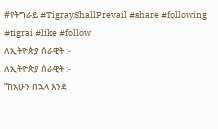#የትግራይ #TigrayShallPrevail #share #following #tigrai #like #follow
ለኢትዮጵያ ሰራዊት :-
ለኢትዮጵያ ሰራዊት :-
“ከአሁን በኋላ እንደ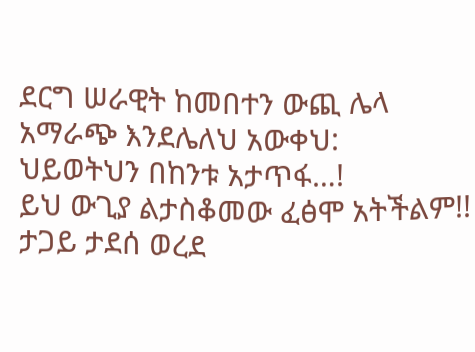ደርግ ሠራዊት ከመበተን ውጪ ሌላ አማራጭ እንደሌለህ አውቀህ:
ህይወትህን በከንቱ አታጥፋ…!
ይህ ውጊያ ልታስቆመው ፈፅሞ አትችልም!!
ታጋይ ታደሰ ወረደ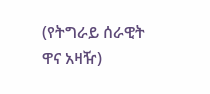(የትግራይ ሰራዊት ዋና አዛዥ)